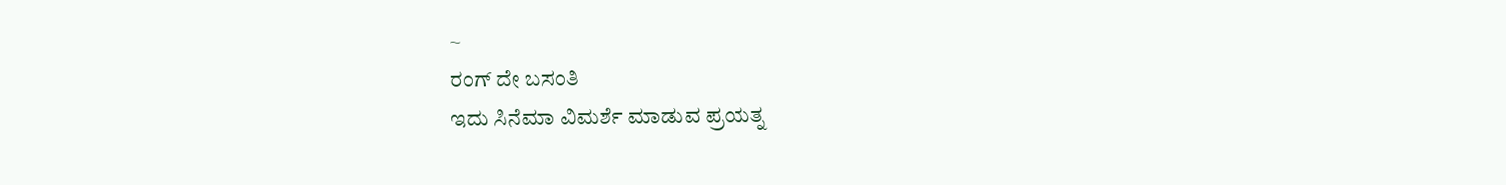~
ರಂಗ್ ದೇ ಬಸಂತಿ
ಇದು ಸಿನೆಮಾ ವಿಮರ್ಶೆ ಮಾಡುವ ಪ್ರಯತ್ನ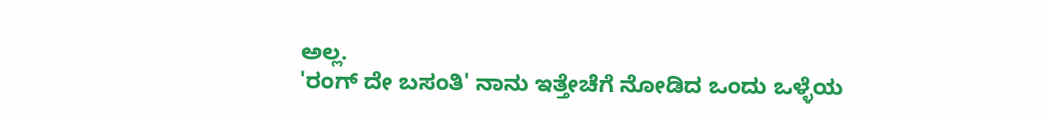ಅಲ್ಲ.
'ರಂಗ್ ದೇ ಬಸಂತಿ' ನಾನು ಇತ್ತೇಚೆಗೆ ನೋಡಿದ ಒಂದು ಒಳ್ಳೆಯ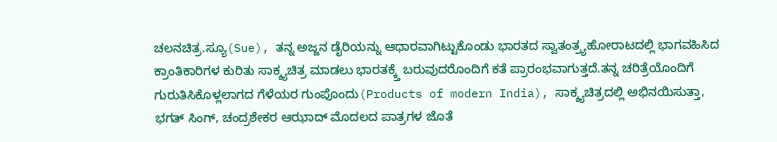ಚಲನಚಿತ್ರ.ಸ್ಯೂ(Sue), ತನ್ನ ಅಜ್ಜನ ಡೈರಿಯನ್ನು ಆಧಾರವಾಗಿಟ್ಟುಕೊಂಡು ಭಾರತದ ಸ್ವಾತಂತ್ರ್ಯಹೋರಾಟದಲ್ಲಿ ಭಾಗವಹಿಸಿದ ಕ್ರಾಂತಿಕಾರಿಗಳ ಕುರಿತು ಸಾಕ್ಶ್ಯಚಿತ್ರ ಮಾಡಲು ಭಾರತಕ್ಕ್ತೆ ಬರುವುದರೊಂದಿಗೆ ಕತೆ ಪ್ರಾರಂಭವಾಗುತ್ತದೆ.ತನ್ನ ಚರಿತ್ರೆಯೊಂದಿಗೆ ಗುರುತಿಸಿಕೊಳ್ಲಲಾಗದ ಗೆಳೆಯರ ಗುಂಪೊಂದು(Products of modern India), ಸಾಕ್ಶ್ಯಚಿತ್ರದಲ್ಲಿ ಅಭಿನಯಿಸುತ್ತಾ, ಭಗತ್ ಸಿಂಗ್, ಚಂದ್ರಶೇಕರ ಆಝಾದ್ ಮೊದಲದ ಪಾತ್ರಗಳ ಜೊತೆ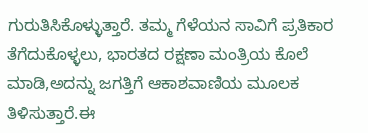ಗುರುತಿಸಿಕೊಳ್ಳುತ್ತಾರೆ. ತಮ್ಮ ಗೆಳೆಯನ ಸಾವಿಗೆ ಪ್ರತಿಕಾರ ತೆಗೆದುಕೊಳ್ಳಲು, ಭಾರತದ ರಕ್ಷಣಾ ಮಂತ್ರಿಯ ಕೊಲೆ ಮಾಡಿ,ಅದನ್ನು ಜಗತ್ತಿಗೆ ಆಕಾಶವಾಣಿಯ ಮೂಲಕ ತಿಳಿಸುತ್ತಾರೆ.ಈ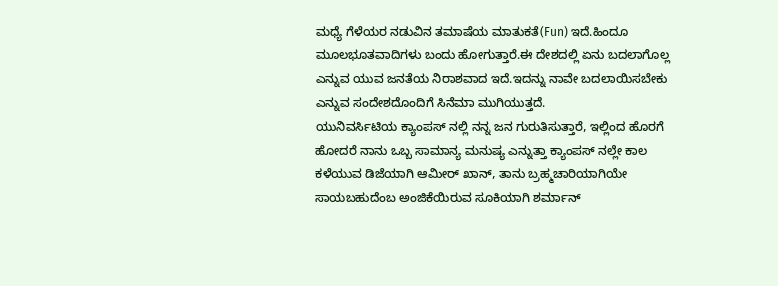ಮಧ್ಯೆ ಗೆಳೆಯರ ನಡುವಿನ ತಮಾಷೆಯ ಮಾತುಕತೆ(Fun) ಇದೆ.ಹಿಂದೂ ಮೂಲಭೂತವಾದಿಗಳು ಬಂದು ಹೋಗುತ್ತಾರೆ.ಈ ದೇಶದಲ್ಲಿ ಏನು ಬದಲಾಗೊಲ್ಲ ಎನ್ನುವ ಯುವ ಜನತೆಯ ನಿರಾಶವಾದ ಇದೆ.ಇದನ್ನು ನಾವೇ ಬದಲಾಯಿಸಬೇಕು ಎನ್ನುವ ಸಂದೇಶದೊಂದಿಗೆ ಸಿನೆಮಾ ಮುಗಿಯುತ್ತದೆ.
ಯುನಿವರ್ಸಿಟಿಯ ಕ್ಯಾಂಪಸ್ ನಲ್ಲಿ ನನ್ನ ಜನ ಗುರುತಿಸುತ್ತಾರೆ, ಇಲ್ಲಿಂದ ಹೊರಗೆ ಹೋದರೆ ನಾನು ಒಬ್ಬ ಸಾಮಾನ್ಯ ಮನುಷ್ಯ ಎನ್ನುತ್ತಾ ಕ್ಯಾಂಪಸ್ ನಲ್ಲೇ ಕಾಲ ಕಳೆಯುವ ಡಿಜೆಯಾಗಿ ಆಮೀರ್ ಖಾನ್, ತಾನು ಬ್ರಹ್ಮಚಾರಿಯಾಗಿಯೇ ಸಾಯಬಹುದೆಂಬ ಅಂಜಿಕೆಯಿರುವ ಸೂಕಿಯಾಗಿ ಶರ್ಮಾನ್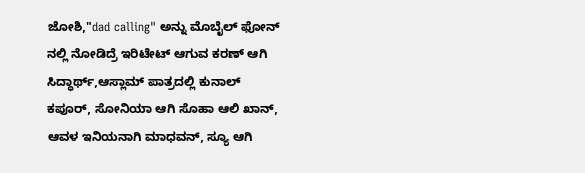ಜೋಶಿ,"dad calling" ಅನ್ನು ಮೊಬೈಲ್ ಫೋನ್ ನಲ್ಲಿ ನೋಡಿದ್ರೆ ಇರಿಟೇಟ್ ಆಗುವ ಕರಣ್ ಆಗಿ ಸಿದ್ಧಾರ್ಥ್,ಆಸ್ಲಾಮ್ ಪಾತ್ರದಲ್ಲಿ ಕುನಾಲ್ ಕಪೂರ್, ಸೋನಿಯಾ ಆಗಿ ಸೊಹಾ ಆಲಿ ಖಾನ್, ಆವಳ ಇನಿಯನಾಗಿ ಮಾಧವನ್, ಸ್ಯೂ ಆಗಿ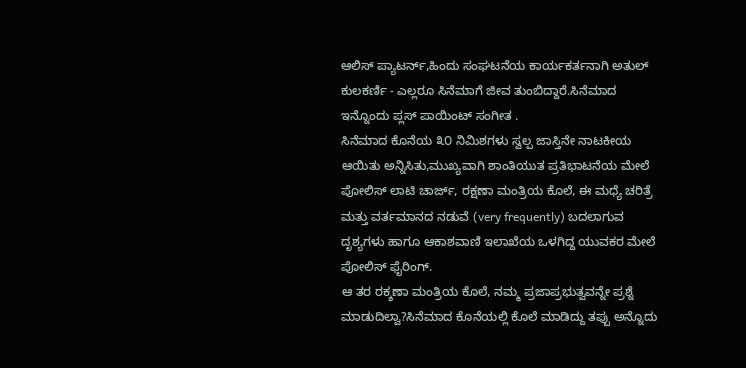ಆಲಿಸ್ ಪ್ಯಾಟರ್ನ್,ಹಿಂದು ಸಂಘಟನೆಯ ಕಾರ್ಯಕರ್ತನಾಗಿ ಅತುಲ್ ಕುಲಕರ್ಣಿ - ಎಲ್ಲರೂ ಸಿನೆಮಾಗೆ ಜೀವ ತುಂಬಿದ್ದಾರೆ.ಸಿನೆಮಾದ ಇನ್ನೊಂದು ಪ್ಲಸ್ ಪಾಯಿಂಟ್ ಸಂಗೀತ .
ಸಿನೆಮಾದ ಕೊನೆಯ ೩೦ ನಿಮಿಶಗಳು ಸ್ವಲ್ಪ ಜಾಸ್ತಿನೇ ನಾಟಕೀಯ ಆಯಿತು ಅನ್ನಿಸಿತು,ಮುಖ್ಯವಾಗಿ ಶಾಂತಿಯುತ ಪ್ರತಿಭಾಟನೆಯ ಮೇಲೆ ಪೋಲಿಸ್ ಲಾಟಿ ಚಾರ್ಜ್, ರಕ್ಷಣಾ ಮಂತ್ರಿಯ ಕೊಲೆ, ಈ ಮಧ್ಯೆ ಚರಿತ್ರೆ ಮತ್ತು ವರ್ತಮಾನದ ನಡುವೆ (very frequently) ಬದಲಾಗುವ ದೃಶ್ಯಗಳು ಹಾಗೂ ಆಕಾಶವಾಣಿ ಇಲಾಖೆಯ ಒಳಗಿದ್ದ ಯುವಕರ ಮೇಲೆ ಪೋಲಿಸ್ ಫೈರಿಂಗ್.
ಆ ತರ ರಕ್ಶಣಾ ಮಂತ್ರಿಯ ಕೊಲೆ, ನಮ್ಮ ಪ್ರಜಾಪ್ರಭುತ್ವವನ್ನೇ ಪ್ರಶ್ನೆ ಮಾಡುದಿಲ್ವಾ?ಸಿನೆಮಾದ ಕೊನೆಯಲ್ಲಿ ಕೊಲೆ ಮಾಡಿದ್ದು ತಪ್ಪು ಅನ್ನೊದು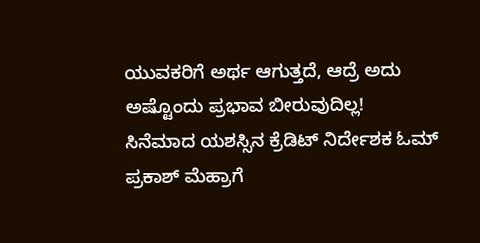ಯುವಕರಿಗೆ ಅರ್ಥ ಆಗುತ್ತದೆ, ಆದ್ರೆ ಅದು ಅಷ್ಟೊಂದು ಪ್ರಭಾವ ಬೀರುವುದಿಲ್ಲ!
ಸಿನೆಮಾದ ಯಶಸ್ಸಿನ ಕ್ರೆಡಿಟ್ ನಿರ್ದೇಶಕ ಓಮ್ ಪ್ರಕಾಶ್ ಮೆಹ್ರಾಗೆ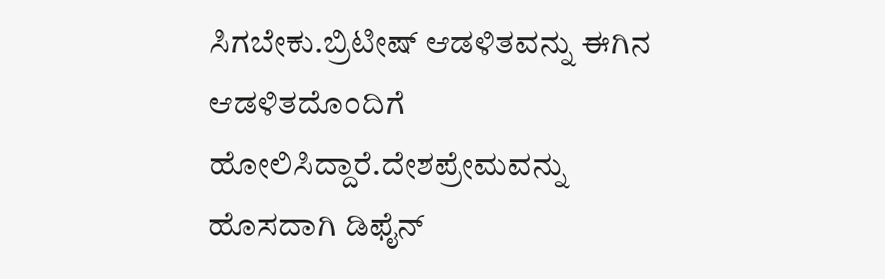ಸಿಗಬೇಕು.ಬ್ರಿಟೀಷ್ ಆಡಳಿತವನ್ನು ಈಗಿನ ಆಡಳಿತದೊಂದಿಗೆ ಹೋಲಿಸಿದ್ದಾರೆ.ದೇಶಪ್ರೇಮವನ್ನು ಹೊಸದಾಗಿ ಡಿಫೈನ್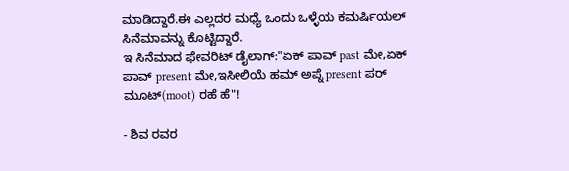ಮಾಡಿದ್ದಾರೆ.ಈ ಎಲ್ಲದರ ಮಧ್ಯೆ ಒಂದು ಒಳ್ಳೆಯ ಕಮರ್ಷಿಯಲ್ ಸಿನೆಮಾವನ್ನು ಕೊಟ್ಟಿದ್ದಾರೆ.
ಇ ಸಿನೆಮಾದ ಫೇವರಿಟ್ ಡೈಲಾಗ್:"ಏಕ್ ಪಾವ್ past ಮೇ,ಏಕ್ ಪಾವ್ present ಮೇ,ಇಸೀಲಿಯೆ ಹಮ್ ಅಪ್ನೆ present ಪರ್ ಮೂಟ್(moot) ರಹೆ ಹೆ"!

- ಶಿವ ರವರ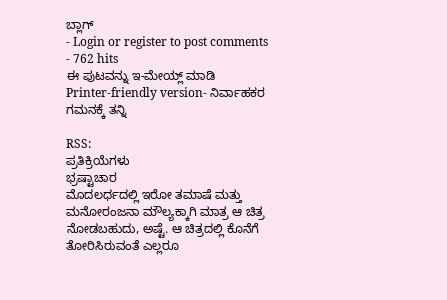ಬ್ಲಾಗ್
- Login or register to post comments
- 762 hits
ಈ ಪುಟವನ್ನು ಇ-ಮೇಯ್ಲ್ ಮಾಡಿ
Printer-friendly version- ನಿರ್ವಾಹಕರ ಗಮನಕ್ಕೆ ತನ್ನಿ

RSS:
ಪ್ರತಿಕ್ರಿಯೆಗಳು
ಭ್ರಷ್ಟಾಚಾರ
ಮೊದಲರ್ಧದಲ್ಲಿ ಇರೋ ತಮಾಷೆ ಮತ್ತು ಮನೋರಂಜನಾ ಮೌಲ್ಯಕ್ಕಾಗಿ ಮಾತ್ರ ಆ ಚಿತ್ರ ನೋಡಬಹುದು, ಅಷ್ಟೆ. ಆ ಚಿತ್ರದಲ್ಲಿ ಕೊನೆಗೆ ತೋರಿಸಿರುವಂತೆ ಎಲ್ಲರೂ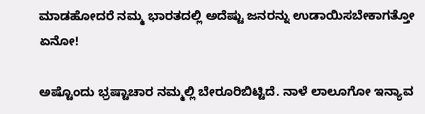ಮಾಡಹೋದರೆ ನಮ್ಮ ಭಾರತದಲ್ಲಿ ಅದೆಷ್ಟು ಜನರನ್ನು ಉಡಾಯಿಸಬೇಕಾಗತ್ತೋ ಏನೋ!

ಅಷ್ಟೊಂದು ಭ್ರಷ್ಟಾಚಾರ ನಮ್ಮಲ್ಲಿ ಬೇರೂರಿಬಿಟ್ಟಿದೆ. ನಾಳೆ ಲಾಲೂಗೋ ಇನ್ಯಾವ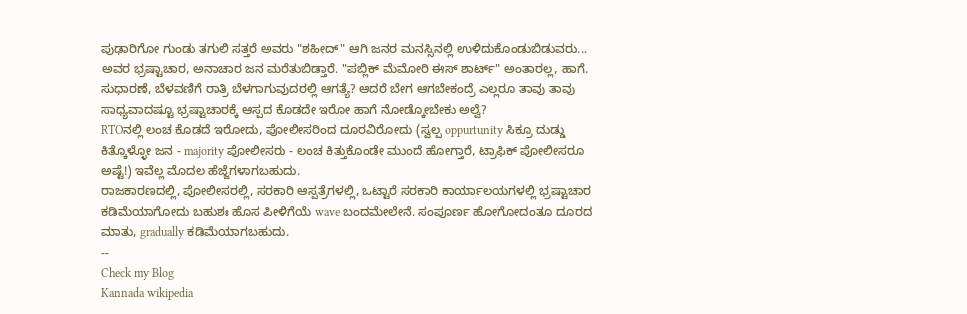ಪುಢಾರಿಗೋ ಗುಂಡು ತಗುಲಿ ಸತ್ತರೆ ಅವರು "ಶಹೀದ್" ಆಗಿ ಜನರ ಮನಸ್ಸಿನಲ್ಲಿ ಉಳಿದುಕೊಂಡುಬಿಡುವರು... ಅವರ ಭ್ರಷ್ಟಾಚಾರ, ಅನಾಚಾರ ಜನ ಮರೆತುಬಿಡ್ತಾರೆ. "ಪಬ್ಲಿಕ್ ಮೆಮೋರಿ ಈಸ್ ಶಾರ್ಟ್" ಅಂತಾರಲ್ಲ, ಹಾಗೆ.
ಸುಧಾರಣೆ, ಬೆಳವಣಿಗೆ ರಾತ್ರಿ ಬೆಳಗಾಗುವುದರಲ್ಲಿ ಆಗತ್ಯೆ? ಆದರೆ ಬೇಗ ಆಗಬೇಕಂದ್ರೆ ಎಲ್ಲರೂ ತಾವು ತಾವು ಸಾಧ್ಯವಾದಷ್ಟೂ ಭ್ರಷ್ಟಾಚಾರಕ್ಕೆ ಆಸ್ಪದ ಕೊಡದೇ ಇರೋ ಹಾಗೆ ನೋಡ್ಕೋಬೇಕು ಅಲ್ವೆ?
RTOನಲ್ಲಿ ಲಂಚ ಕೊಡದೆ ಇರೋದು, ಪೋಲೀಸರಿಂದ ದೂರವಿರೋದು (ಸ್ವಲ್ಪ oppurtunity ಸಿಕ್ರೂ ದುಡ್ಡು ಕಿತ್ಕೊಳ್ಳೋ ಜನ - majority ಪೋಲೀಸರು - ಲಂಚ ಕಿತ್ತುಕೊಂಡೇ ಮುಂದೆ ಹೋಗ್ತಾರೆ, ಟ್ರಾಫಿಕ್ ಪೋಲೀಸರೂ ಅಷ್ಟೆ!) ಇವೆಲ್ಲ ಮೊದಲ ಹೆಜ್ಜೆಗಳಾಗಬಹುದು.
ರಾಜಕಾರಣದಲ್ಲಿ, ಪೋಲೀಸರಲ್ಲಿ, ಸರಕಾರಿ ಆಸ್ಪತ್ರೆಗಳಲ್ಲಿ, ಒಟ್ಟಾರೆ ಸರಕಾರಿ ಕಾರ್ಯಾಲಯಗಳಲ್ಲಿ ಭ್ರಷ್ಟಾಚಾರ ಕಡಿಮೆಯಾಗೋದು ಬಹುಶಃ ಹೊಸ ಪೀಳಿಗೆಯೆ wave ಬಂದಮೇಲೇನೆ. ಸಂಪೂರ್ಣ ಹೋಗೋದಂತೂ ದೂರದ ಮಾತು, gradually ಕಡಿಮೆಯಾಗಬಹುದು.
--
Check my Blog
Kannada wikipedia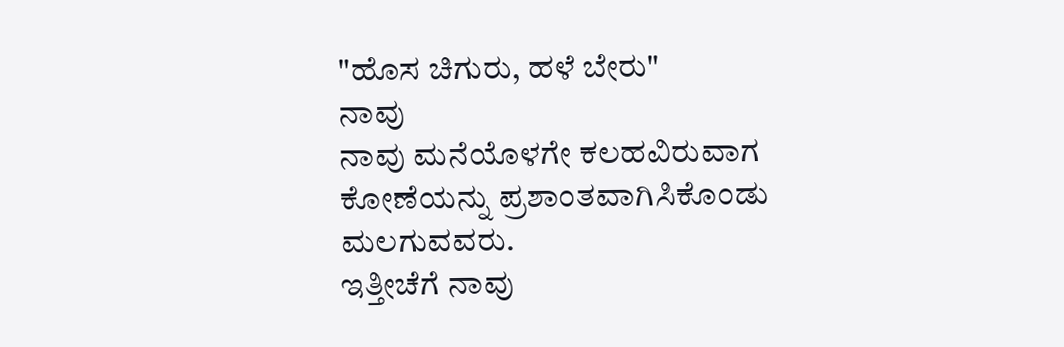"ಹೊಸ ಚಿಗುರು, ಹಳೆ ಬೇರು"
ನಾವು
ನಾವು ಮನೆಯೊಳಗೇ ಕಲಹವಿರುವಾಗ ಕೋಣೆಯನ್ನು ಪ್ರಶಾಂತವಾಗಿಸಿಕೊಂಡು ಮಲಗುವವರು.
ಇತ್ತೀಚೆಗೆ ನಾವು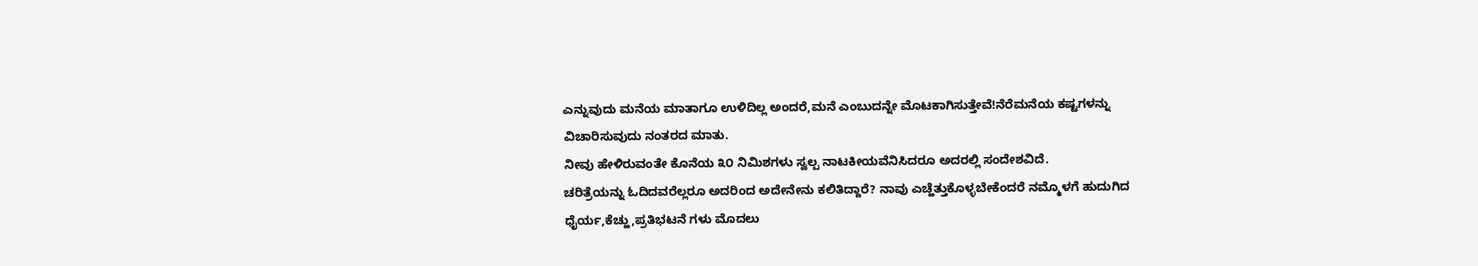ಎನ್ನುವುದು ಮನೆಯ ಮಾತಾಗೂ ಉಳಿದಿಲ್ಲ ಅಂದರೆ,ಮನೆ ಎಂಬುದನ್ನೇ ಮೊಟಕಾಗಿಸುತ್ತೇವೆ!ನೆರೆಮನೆಯ ಕಷ್ಟಗಳನ್ನು ವಿಚಾರಿಸುವುದು ನಂತರದ ಮಾತು.
ನೀವು ಹೇಳಿರುವಂತೇ ಕೊನೆಯ ೩೦ ನಿಮಿಶಗಳು ಸ್ವಲ್ಪ ನಾಟಕೀಯವೆನಿಸಿದರೂ ಅದರಲ್ಲಿ ಸಂದೇಶವಿದೆ.
ಚರಿತ್ರೆಯನ್ನು ಓದಿದವರೆಲ್ಲರೂ ಅದರಿಂದ ಅದೇನೇನು ಕಲಿತಿದ್ದಾರೆ? ನಾವು ಎಚ್ಹೆತ್ತುಕೊಳ್ಳಬೇಕೆಂದರೆ ನಮ್ಮೊಳಗೆ ಹುದುಗಿದ ಧೈರ್ಯ,ಕೆಚ್ಹು,ಪ್ರತಿಭಟನೆ ಗಳು ಮೊದಲು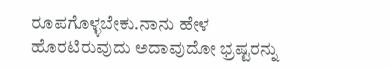ರೂಪಗೊಳ್ಳಬೇಕು.ನಾನು ಹೇಳ ಹೊರಟಿರುವುದು ಅದಾವುದೋ ಭ್ರಷ್ಟರನ್ನು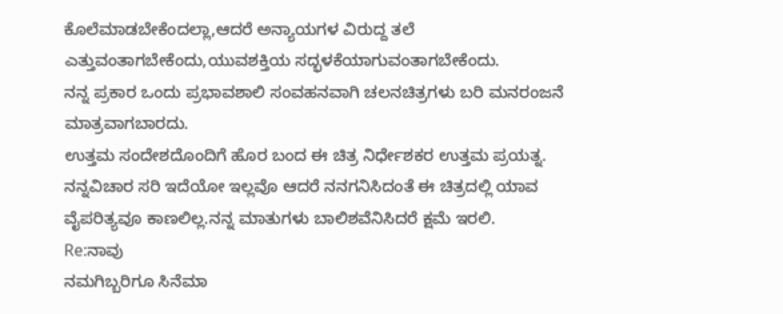ಕೊಲೆಮಾಡಬೇಕೆಂದಲ್ಲಾ,ಆದರೆ ಅನ್ಯಾಯಗಳ ವಿರುದ್ದ ತಲೆ ಎತ್ತುವಂತಾಗಬೇಕೆಂದು,ಯುವಶಕ್ತಿಯ ಸದ್ಭಳಕೆಯಾಗುವಂತಾಗಬೇಕೆಂದು.
ನನ್ನ ಪ್ರಕಾರ ಒಂದು ಪ್ರಭಾವಶಾಲಿ ಸಂವಹನವಾಗಿ ಚಲನಚಿತ್ರಗಳು ಬರಿ ಮನರಂಜನೆ ಮಾತ್ರವಾಗಬಾರದು.
ಉತ್ತಮ ಸಂದೇಶದೊಂದಿಗೆ ಹೊರ ಬಂದ ಈ ಚಿತ್ರ ನಿರ್ಧೇಶಕರ ಉತ್ತಮ ಪ್ರಯತ್ನ.
ನನ್ನವಿಚಾರ ಸರಿ ಇದೆಯೋ ಇಲ್ಲವೊ ಆದರೆ ನನಗನಿಸಿದಂತೆ ಈ ಚಿತ್ರದಲ್ಲಿ ಯಾವ ವೈಪರಿತ್ಯವೂ ಕಾಣಲಿಲ್ಲ.ನನ್ನ ಮಾತುಗಳು ಬಾಲಿಶವೆನಿಸಿದರೆ ಕ್ಷಮೆ ಇರಲಿ.
Re:ನಾವು
ನಮಗಿಬ್ಬರಿಗೂ ಸಿನೆಮಾ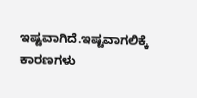ಇಷ್ಟವಾಗಿದೆ.ಇಷ್ಟವಾಗಲಿಕ್ಕೆ ಕಾರಣಗಳು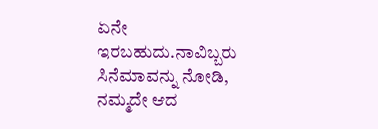ಏನೇ ಇರಬಹುದು.ನಾವಿಬ್ಬರು ಸಿನೆಮಾವನ್ನು ನೋಡಿ, ನಮ್ಮದೇ ಆದ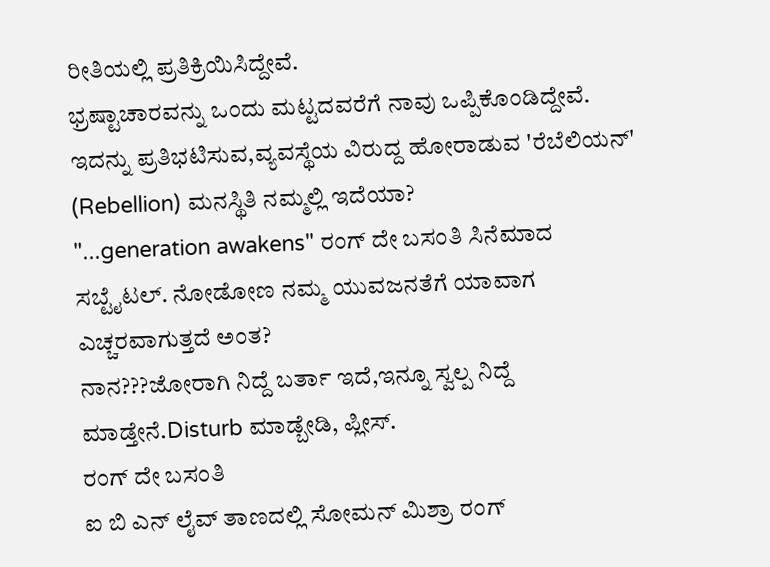ರೀತಿಯಲ್ಲಿ ಪ್ರತಿಕ್ರಿಯಿಸಿದ್ದೇವೆ.
ಭ್ರಷ್ಟಾಚಾರವನ್ನು ಒಂದು ಮಟ್ಟದವರೆಗೆ ನಾವು ಒಪ್ಪಿಕೊಂಡಿದ್ದೇವೆ. ಇದನ್ನು ಪ್ರತಿಭಟಿಸುವ,ವ್ಯವಸ್ಥೆಯ ವಿರುದ್ದ ಹೋರಾಡುವ 'ರೆಬೆಲಿಯನ್' (Rebellion) ಮನಸ್ಥಿತಿ ನಮ್ಮಲ್ಲಿ ಇದೆಯಾ?
"...generation awakens" ರಂಗ್ ದೇ ಬಸಂತಿ ಸಿನೆಮಾದ ಸಬ್ಟೈಟಲ್. ನೋಡೋಣ ನಮ್ಮ ಯುವಜನತೆಗೆ ಯಾವಾಗ ಎಚ್ಚರವಾಗುತ್ತದೆ ಅಂತ?
ನಾನ???ಜೋರಾಗಿ ನಿದ್ದೆ ಬರ್ತಾ ಇದೆ,ಇನ್ನೂ ಸ್ವಲ್ಪ ನಿದ್ದೆ ಮಾಡ್ತೇನೆ.Disturb ಮಾಡ್ಬೇಡಿ, ಪ್ಲೀಸ್.
ರಂಗ್ ದೇ ಬಸಂತಿ
ಐ ಬಿ ಎನ್ ಲೈವ್ ತಾಣದಲ್ಲಿ ಸೋಮನ್ ಮಿಶ್ರಾ ರಂಗ್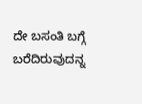ದೇ ಬಸಂತಿ ಬಗ್ಗೆ ಬರೆದಿರುವುದನ್ನ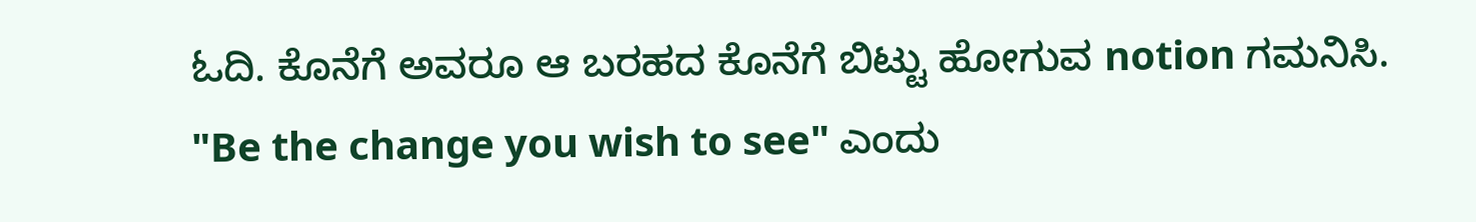ಓದಿ. ಕೊನೆಗೆ ಅವರೂ ಆ ಬರಹದ ಕೊನೆಗೆ ಬಿಟ್ಟು ಹೋಗುವ notion ಗಮನಿಸಿ.
"Be the change you wish to see" ಎಂದು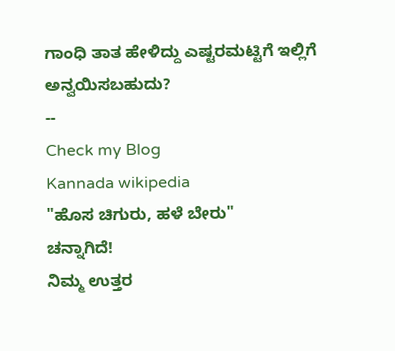ಗಾಂಧಿ ತಾತ ಹೇಳಿದ್ದು ಎಷ್ಟರಮಟ್ಟಿಗೆ ಇಲ್ಲಿಗೆ ಅನ್ವಯಿಸಬಹುದು?
--
Check my Blog
Kannada wikipedia
"ಹೊಸ ಚಿಗುರು, ಹಳೆ ಬೇರು"
ಚನ್ನಾಗಿದೆ!
ನಿಮ್ಮ ಉತ್ತರ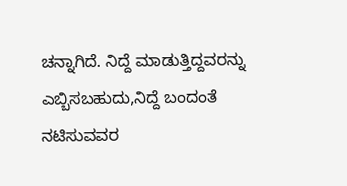ಚನ್ನಾಗಿದೆ. ನಿದ್ದೆ ಮಾಡುತ್ತಿದ್ದವರನ್ನು ಎಬ್ಬಿಸಬಹುದು,ನಿದ್ದೆ ಬಂದಂತೆ ನಟಿಸುವವರ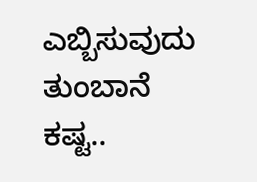ಎಬ್ಬಿಸುವುದು ತುಂಬಾನೆ ಕಷ್ಟ..